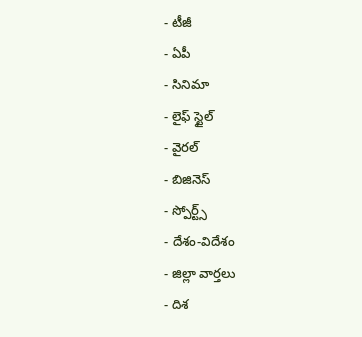- టీజీ
- ఏపీ
- సినిమా
- లైఫ్ స్టైల్
- వైరల్
- బిజినెస్
- స్పోర్ట్స్
- దేశం-విదేశం
- జిల్లా వార్తలు
- దిశ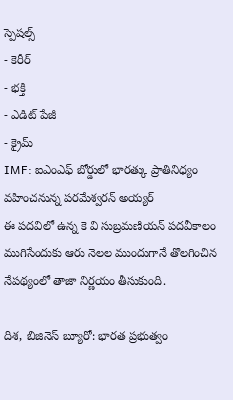స్పెషల్స్
- కెరీర్
- భక్తి
- ఎడిట్ పేజీ
- క్రైమ్
IMF: ఐఎంఎఫ్ బోర్డులో భారత్కు ప్రాతినిధ్యం వహించనున్న పరమేశ్వరన్ అయ్యర్
ఈ పదవిలో ఉన్న కె వి సుబ్రమణియన్ పదవీకాలం ముగిసేందుకు ఆరు నెలల ముందుగానే తొలగించిన నేపథ్యంలో తాజా నిర్ణయం తీసుకుంది.

దిశ, బిజినెస్ బ్యూరో: భారత ప్రభుత్వం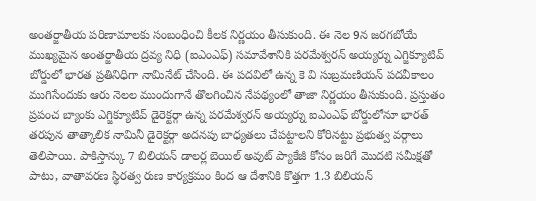అంతర్జాతీయ పరిణామాలకు సంబంధించి కీలక నిర్ణయం తీసుకుంది. ఈ నెల 9న జరగబోయే ముఖ్యమైన అంతర్జాతీయ ద్రవ్య నిధి (ఐఎంఎఫ్) సమావేశానికి పరమేశ్వరన్ అయ్యర్ను ఎగ్జిక్యూటివ్ బోర్డులో భారత ప్రతినిధిగా నామినేట్ చేసింది. ఈ పదవిలో ఉన్న కె వి సుబ్రమణియన్ పదవీకాలం ముగిసేందుకు ఆరు నెలల ముందుగానే తొలగించిన నేపథ్యంలో తాజా నిర్ణయం తీసుకుంది. ప్రస్తుతం ప్రపంచ బ్యాంకు ఎగ్జిక్యూటివ్ డైరెక్టర్గా ఉన్న పరమేశ్వరన్ అయ్యర్ను ఐఎంఎఫ్ బోర్డులోనూ భారత్ తరపున తాత్కాలిక నామినీ డైరెక్టర్గా అదనపు బాధ్యతలు చేపట్టాలని కోరినట్టు ప్రభుత్వ వర్గాలు తెలిపాయి. పాకిస్తాన్కు 7 బిలియన్ డాలర్ల బెయిల్ అవుట్ ప్యాకేజీ కోసం జరిగే మొదటి సమీక్షతో పాటు, వాతావరణ స్థిరత్వ రుణ కార్యక్రమం కింద ఆ దేశానికి కొత్తగా 1.3 బిలియన్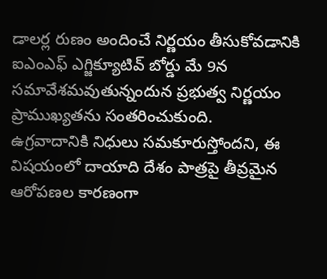డాలర్ల రుణం అందించే నిర్ణయం తీసుకోవడానికి ఐఎంఎఫ్ ఎగ్జిక్యూటివ్ బోర్డు మే 9న సమావేశమవుతున్నందున ప్రభుత్వ నిర్ణయం ప్రాముఖ్యతను సంతరించుకుంది.
ఉగ్రవాదానికి నిధులు సమకూరుస్తోందని, ఈ విషయంలో దాయాది దేశం పాత్రపై తీవ్రమైన ఆరోపణల కారణంగా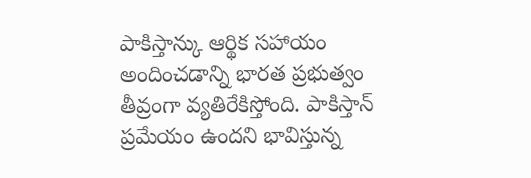పాకిస్తాన్కు ఆర్థిక సహాయం అందించడాన్ని భారత ప్రభుత్వం తీవ్రంగా వ్యతిరేకిస్తోంది. పాకిస్తాన్ ప్రమేయం ఉందని భావిస్తున్న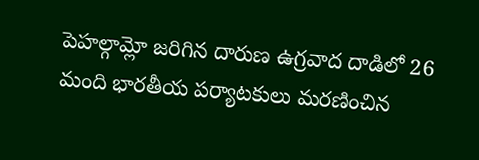పెహల్గామ్లో జరిగిన దారుణ ఉగ్రవాద దాడిలో 26 మంది భారతీయ పర్యాటకులు మరణించిన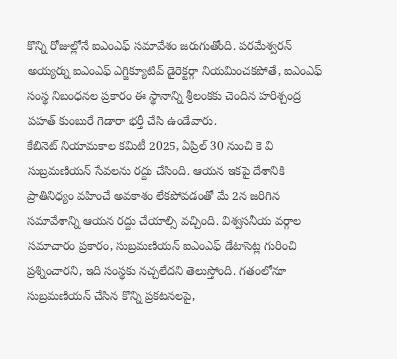కొన్ని రోజుల్లోనే ఐఎంఎఫ్ సమావేశం జరుగుతోంది. పరమేశ్వరన్ అయ్యర్ను ఐఎంఎఫ్ ఎగ్జిక్యూటివ్ డైరెక్టర్గా నియమించకపోతే, ఐఎంఎఫ్ సంస్థ నిబంధనల ప్రకారం ఈ స్థానాన్ని శ్రీలంకకు చెందిన హరిశ్చంద్ర పహత్ కుంబురే గెడారా భర్తీ చేసి ఉండేవారు.
కేబినెట్ నియామకాల కమిటీ 2025, ఏప్రిల్ 30 నుంచి కె వి సుబ్రమణియన్ సేవలను రద్దు చేసింది. ఆయన ఇకపై దేశానికి ప్రాతినిధ్యం వహించే అవకాశం లేకపోవడంతో మే 2న జరిగిన సమావేశాన్ని ఆయన రద్దు చేయాల్సి వచ్చింది. విశ్వసనీయ వర్గాల సమాచారం ప్రకారం, సుబ్రమణియన్ ఐఎంఎఫ్ డేటాసెట్ల గురించి ప్రశ్నించారని, ఇది సంస్థకు నచ్చలేదని తెలుస్తోంది. గతంలోనూ సుబ్రమణియన్ చేసిన కొన్ని ప్రకటనలపై,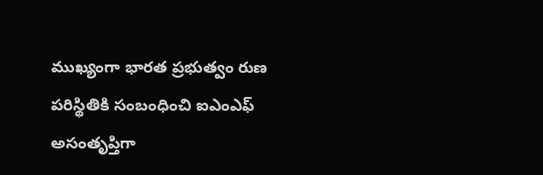ముఖ్యంగా భారత ప్రభుత్వం రుణ పరిస్థితికి సంబంధించి ఐఎంఎఫ్ అసంతృప్తిగా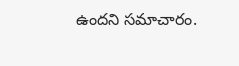ఉందని సమాచారం.